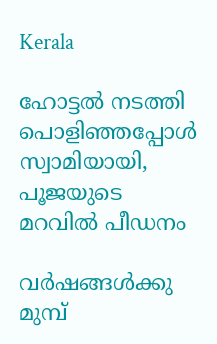Kerala

ഹോട്ടല്‍ നടത്തി പൊളിഞ്ഞപ്പോള്‍ സ്വാമിയായി, പൂജയുടെ മറവില്‍ പീഡനം

വര്‍ഷങ്ങള്‍ക്കു മുമ്പ്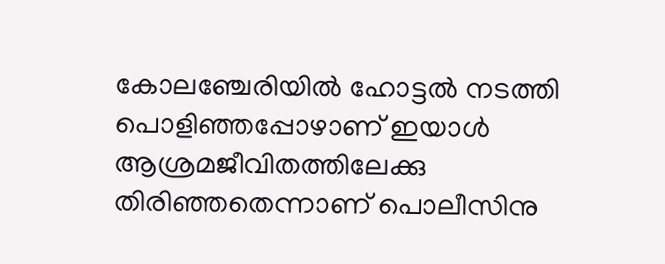കോലഞ്ചേരിയില്‍ ഹോട്ടല്‍ നടത്തി പൊളിഞ്ഞപ്പോഴാണ് ഇയാള്‍ ആശ്രമജീവിതത്തിലേക്കു തിരിഞ്ഞതെന്നാണ് പൊലീസിനു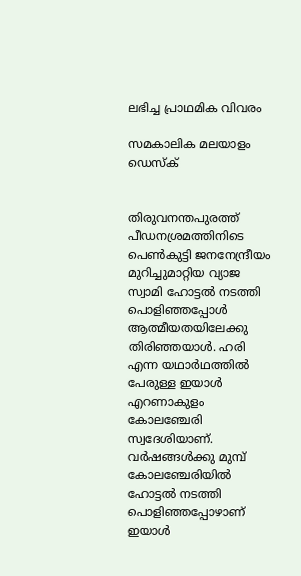ലഭിച്ച പ്രാഥമിക വിവരം

സമകാലിക മലയാളം ഡെസ്ക്


തിരുവനന്തപുരത്ത് പീഡനശ്രമത്തിനിടെ പെണ്‍കുട്ടി ജനനേന്ദ്രീയം മുറിച്ചുമാറ്റിയ വ്യാജ സ്വാമി ഹോട്ടല്‍ നടത്തി പൊളിഞ്ഞപ്പോള്‍ ആത്മീയതയിലേക്കു തിരിഞ്ഞയാള്‍. ഹരി എന്ന യഥാര്‍ഥത്തില്‍ പേരുള്ള ഇയാള്‍ എറണാകുളം കോലഞ്ചേരി സ്വദേശിയാണ്. വര്‍ഷങ്ങള്‍ക്കു മുമ്പ് കോലഞ്ചേരിയില്‍ ഹോട്ടല്‍ നടത്തി പൊളിഞ്ഞപ്പോഴാണ് ഇയാള്‍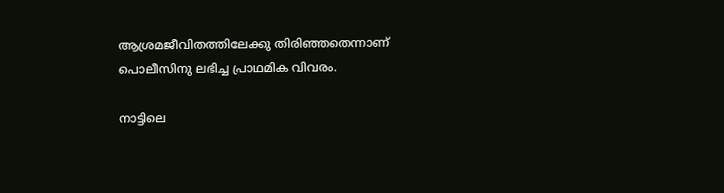ആശ്രമജീവിതത്തിലേക്കു തിരിഞ്ഞതെന്നാണ് പൊലീസിനു ലഭിച്ച പ്രാഥമിക വിവരം.

നാട്ടിലെ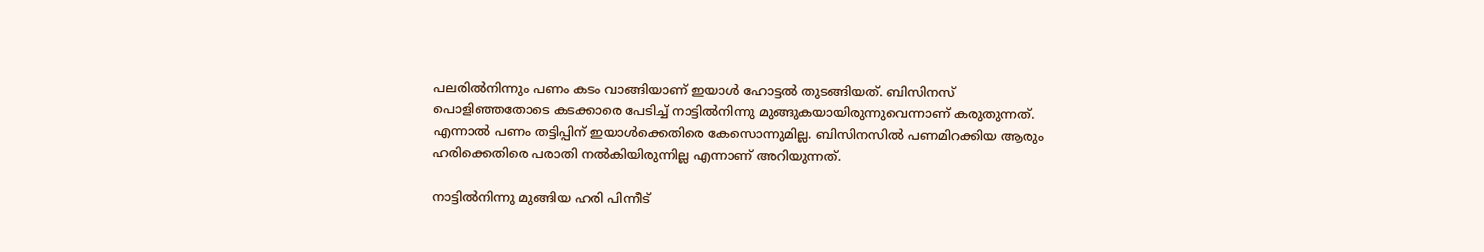പലരില്‍നിന്നും പണം കടം വാങ്ങിയാണ് ഇയാള്‍ ഹോട്ടല്‍ തുടങ്ങിയത്. ബിസിനസ് പൊളിഞ്ഞതോടെ കടക്കാരെ പേടിച്ച് നാട്ടില്‍നിന്നു മുങ്ങുകയായിരുന്നുവെന്നാണ് കരുതുന്നത്. എന്നാല്‍ പണം തട്ടിപ്പിന് ഇയാള്‍ക്കെതിരെ കേസൊന്നുമില്ല. ബിസിനസില്‍ പണമിറക്കിയ ആരും ഹരിക്കെതിരെ പരാതി നല്‍കിയിരുന്നില്ല എന്നാണ് അറിയുന്നത്.

നാട്ടില്‍നിന്നു മുങ്ങിയ ഹരി പിന്നീട്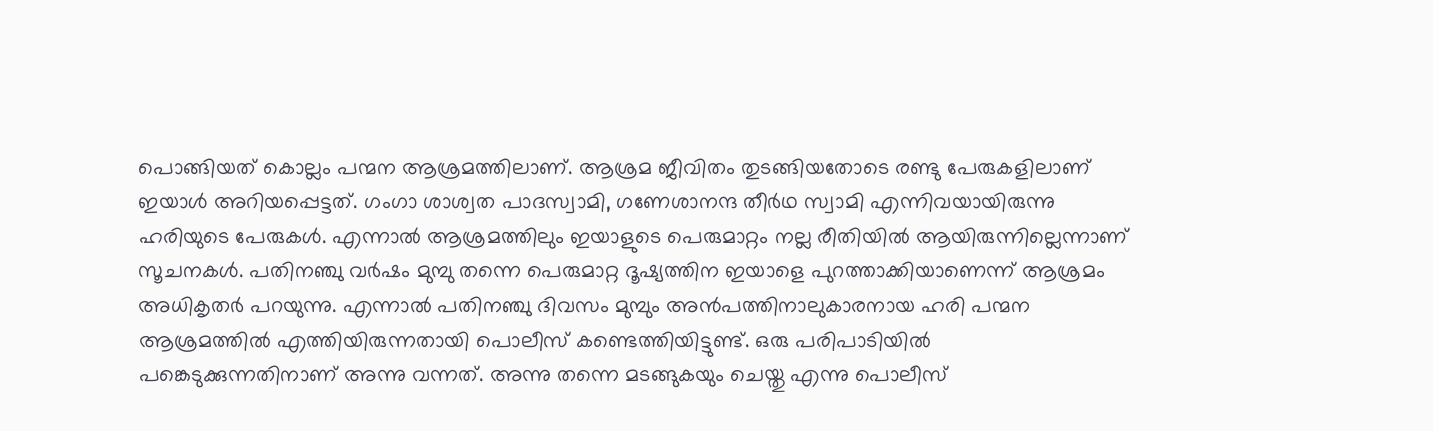പൊങ്ങിയത് കൊല്ലം പന്മന ആശ്രമത്തിലാണ്. ആശ്രമ ജീവിതം തുടങ്ങിയതോടെ രണ്ടു പേരുകളിലാണ് ഇയാള്‍ അറിയപ്പെട്ടത്. ഗംഗാ ശാശ്വത പാദസ്വാമി, ഗണേശാനന്ദ തീര്‍ഥ സ്വാമി എന്നിവയായിരുന്നു ഹരിയുടെ പേരുകള്‍. എന്നാല്‍ ആശ്രമത്തിലും ഇയാളുടെ പെരുമാറ്റം നല്ല രീതിയില്‍ ആയിരുന്നില്ലെന്നാണ് സൂചനകള്‍. പതിനഞ്ചു വര്‍ഷം മുമ്പു തന്നെ പെരുമാറ്റ ദൂഷ്യത്തിന ഇയാളെ പുറത്താക്കിയാണെന്ന് ആശ്രമം അധികൃതര്‍ പറയുന്നു. എന്നാല്‍ പതിനഞ്ചു ദിവസം മുമ്പും അന്‍പത്തിനാലുകാരനായ ഹരി പന്മന ആശ്രമത്തില്‍ എത്തിയിരുന്നതായി പൊലീസ് കണ്ടെത്തിയിട്ടുണ്ട്. ഒരു പരിപാടിയില്‍ പങ്കെടുക്കുന്നതിനാണ് അന്നു വന്നത്. അന്നു തന്നെ മടങ്ങുകയും ചെയ്തു എന്നു പൊലീസ്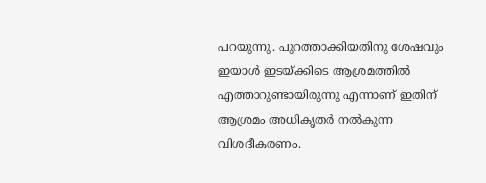പറയുന്നു. പുറത്താക്കിയതിനു ശേഷവും ഇയാള്‍ ഇടയ്ക്കിടെ ആശ്രമത്തില്‍ എത്താറുണ്ടായിരുന്നു എന്നാണ് ഇതിന് ആശ്രമം അധികൃതര്‍ നല്‍കുന്ന വിശദീകരണം.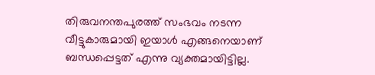തിരുവനന്തപുരത്ത് സംഭവം നടന്ന വീട്ടുകാരുമായി ഇയാള്‍ എങ്ങനെയാണ് ബന്ധപ്പെട്ടത് എന്നു വ്യക്തമായിട്ടില്ല.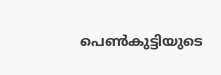പെണ്‍കുട്ടിയുടെ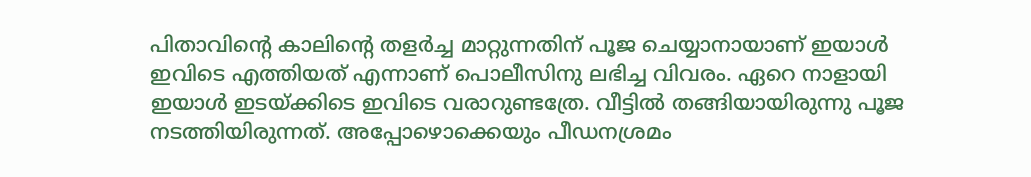പിതാവിന്റെ കാലിന്റെ തളര്‍ച്ച മാറ്റുന്നതിന് പൂജ ചെയ്യാനായാണ് ഇയാള്‍ ഇവിടെ എത്തിയത് എന്നാണ് പൊലീസിനു ലഭിച്ച വിവരം. ഏറെ നാളായി ഇയാള്‍ ഇടയ്ക്കിടെ ഇവിടെ വരാറുണ്ടത്രേ. വീട്ടില്‍ തങ്ങിയായിരുന്നു പൂജ നടത്തിയിരുന്നത്. അപ്പോഴൊക്കെയും പീഡനശ്രമം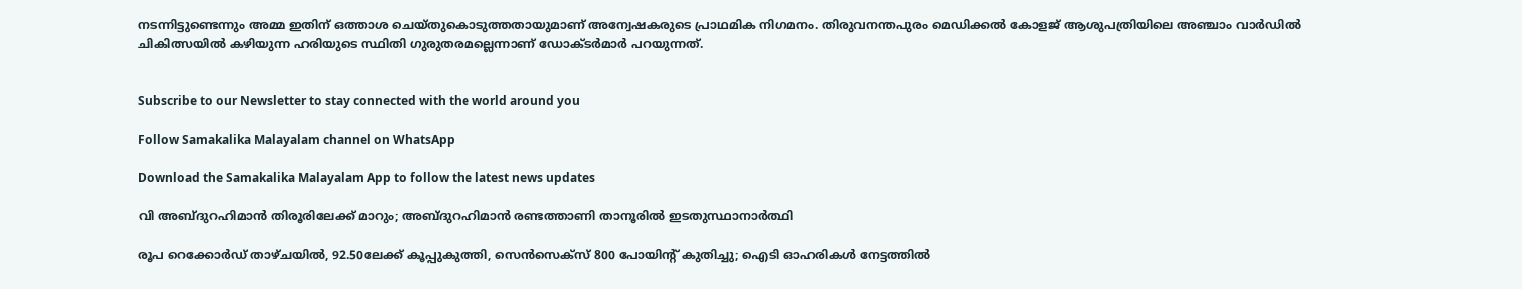നടന്നിട്ടുണ്ടെന്നും അമ്മ ഇതിന് ഒത്താശ ചെയ്തുകൊടുത്തതായുമാണ് അന്വേഷകരുടെ പ്രാഥമിക നിഗമനം. തിരുവനന്തപുരം മെഡിക്കല്‍ കോളജ് ആശുപത്രിയിലെ അഞ്ചാം വാര്‍ഡില്‍ ചികിത്സയില്‍ കഴിയുന്ന ഹരിയുടെ സ്ഥിതി ഗുരുതരമല്ലെന്നാണ് ഡോക്ടര്‍മാര്‍ പറയുന്നത്.


Subscribe to our Newsletter to stay connected with the world around you

Follow Samakalika Malayalam channel on WhatsApp

Download the Samakalika Malayalam App to follow the latest news updates

വി അബ്ദുറഹിമാന്‍ തിരൂരിലേക്ക് മാറും; അബ്ദുറഹിമാന്‍ രണ്ടത്താണി താനൂരില്‍ ഇടതുസ്ഥാനാർത്ഥി

രൂപ റെക്കോര്‍ഡ് താഴ്ചയില്‍, 92.50ലേക്ക് കൂപ്പുകുത്തി, സെന്‍സെക്‌സ് 800 പോയിന്റ് കുതിച്ചു; ഐടി ഓഹരികള്‍ നേട്ടത്തില്‍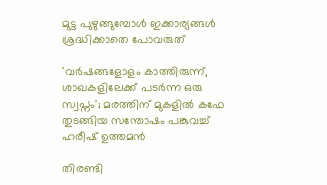മുട്ട പുഴുങ്ങുമ്പോൾ ഇക്കാര്യങ്ങൾ ശ്രദ്ധിക്കാതെ പോവരുത്

'വർഷങ്ങളോളം കാത്തിരുന്ന്, ശാഖകളിലേക്ക് പടർന്ന ഒരു സ്വപ്നം'; മരത്തിന് മുകളിൽ കഫേ തുടങ്ങിയ സന്തോഷം പങ്കുവച്ച് ഹരീഷ് ഉത്തമൻ

തിരണ്ടി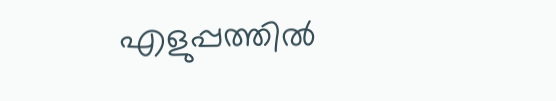എളുപ്പത്തിൽ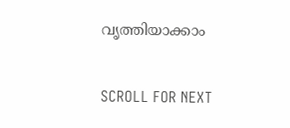വൃത്തിയാക്കാം

SCROLL FOR NEXT